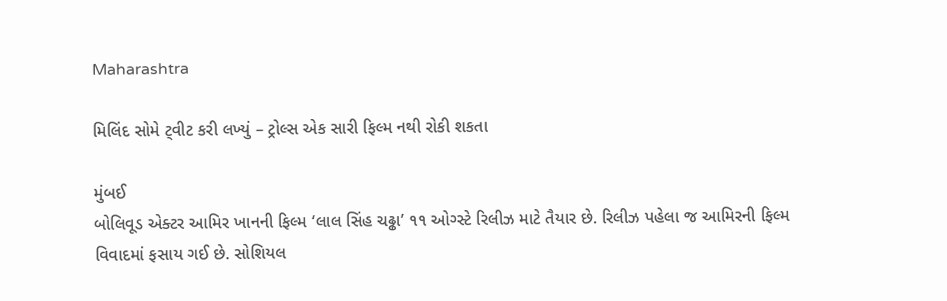Maharashtra

મિલિંદ સોમે ટ્‌વીટ કરી લખ્યું – ટ્રોલ્સ એક સારી ફિલ્મ નથી રોકી શકતા

મુંબઈ
બોલિવૂડ એક્ટર આમિર ખાનની ફિલ્મ ‘લાલ સિંહ ચઢ્ઢા’ ૧૧ ઓગ્સ્ટે રિલીઝ માટે તૈયાર છે. રિલીઝ પહેલા જ આમિરની ફિલ્મ વિવાદમાં ફસાય ગઈ છે. સોશિયલ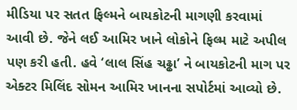મીડિયા પર સતત ફિલ્મને બાયકોટની માગણી કરવામાં આવી છે. જેને લઈ આમિર ખાને લોકોને ફિલ્મ માટે અપીલ પણ કરી હતી. હવે ‘લાલ સિંહ ચઢ્ઢા’ ને બાયકોટની માગ પર એક્ટર મિલિંદ સોમન આમિર ખાનના સપોર્ટમાં આવ્યો છે.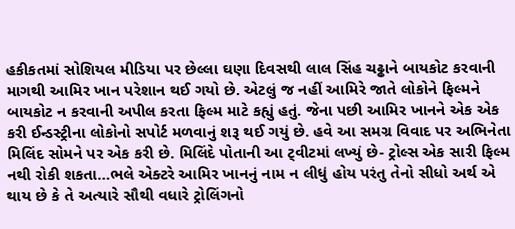હકીકતમાં સોશિયલ મીડિયા પર છેલ્લા ઘણા દિવસથી લાલ સિંહ ચઢ્ઢાને બાયકોટ કરવાની માગથી આમિર ખાન પરેશાન થઈ ગયો છે. એટલું જ નહીં આમિરે જાતે લોકોને ફિલ્મને બાયકોટ ન કરવાની અપીલ કરતા ફિલ્મ માટે કહ્યું હતું. જેના પછી આમિર ખાનને એક એક કરી ઈન્ડસ્ટ્રીના લોકોનો સપોર્ટ મળવાનું શરૂ થઈ ગયું છે. હવે આ સમગ્ર વિવાદ પર અભિનેતા મિલિંદ સોમને પર એક કરી છે. મિલિંદે પોતાની આ ટ્‌વીટમાં લખ્યું છે- ટ્રોલ્સ એક સારી ફિલ્મ નથી રોકી શકતા…ભલે એક્ટરે આમિર ખાનનું નામ ન લીધું હોય પરંતુ તેનો સીધો અર્થ એ થાય છે કે તે અત્યારે સૌથી વધારે ટ્રોલિંગનો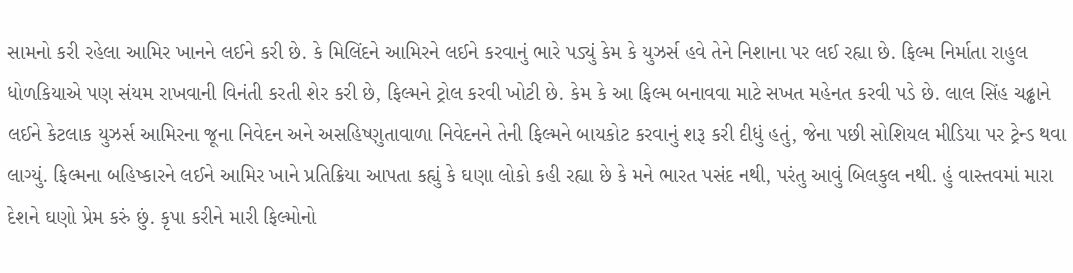સામનો કરી રહેલા આમિર ખાનને લઈને કરી છે. કે મિલિંદને આમિરને લઈને કરવાનું ભારે પડ્યું કેમ કે યુઝર્સ હવે તેને નિશાના પર લઈ રહ્યા છે. ફિલ્મ નિર્માતા રાહુલ ધોળકિયાએ પણ સંયમ રાખવાની વિનંતી કરતી શેર કરી છે, ફિલ્મને ટ્રોલ કરવી ખોટી છે. કેમ કે આ ફિલ્મ બનાવવા માટે સખત મહેનત કરવી પડે છે. લાલ સિંહ ચઢ્ઢાને લઈને કેટલાક યુઝર્સ આમિરના જૂના નિવેદન અને અસહિષ્ણુતાવાળા નિવેદનને તેની ફિલ્મને બાયકોટ કરવાનું શરૂ કરી દીધું હતું, જેના પછી સોશિયલ મીડિયા પર ટ્રેન્ડ થવા લાગ્યું. ફિલ્મના બહિષ્કારને લઈને આમિર ખાને પ્રતિક્રિયા આપતા કહ્યું કે ઘણા લોકો કહી રહ્યા છે કે મને ભારત પસંદ નથી, પરંતુ આવું બિલકુલ નથી. હું વાસ્તવમાં મારા દેશને ઘણો પ્રેમ કરું છું. કૃપા કરીને મારી ફિલ્મોનો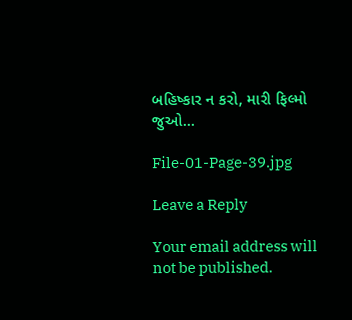બહિષ્કાર ન કરો, મારી ફિલ્મો જુઓ…

File-01-Page-39.jpg

Leave a Reply

Your email address will not be published.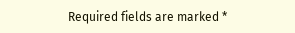Required fields are marked *